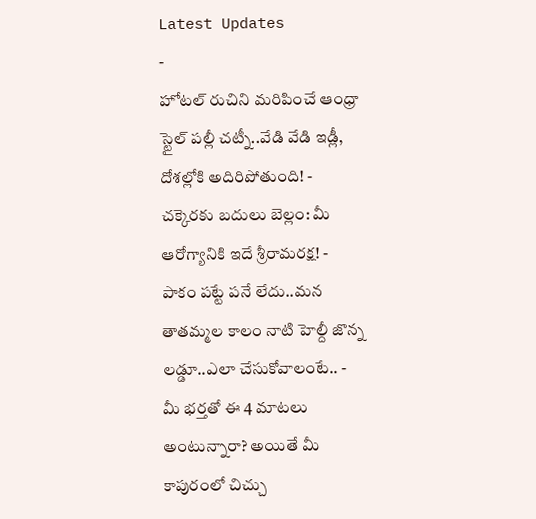Latest Updates
-
హోటల్ రుచిని మరిపించే ఆంధ్రా స్టైల్ పల్లీ చట్నీ..వేడి వేడి ఇడ్లీ, దోశల్లోకి అదిరిపోతుంది! -
చక్కెరకు బదులు బెల్లం: మీ ఆరోగ్యానికి ఇదే శ్రీరామరక్ష! -
పాకం పట్టే పనే లేదు..మన తాతమ్మల కాలం నాటి హెల్దీ జొన్న లడ్డూ..ఎలా చేసుకోవాలంటే.. -
మీ భర్తతో ఈ 4 మాటలు అంటున్నారా? అయితే మీ కాపురంలో చిచ్చు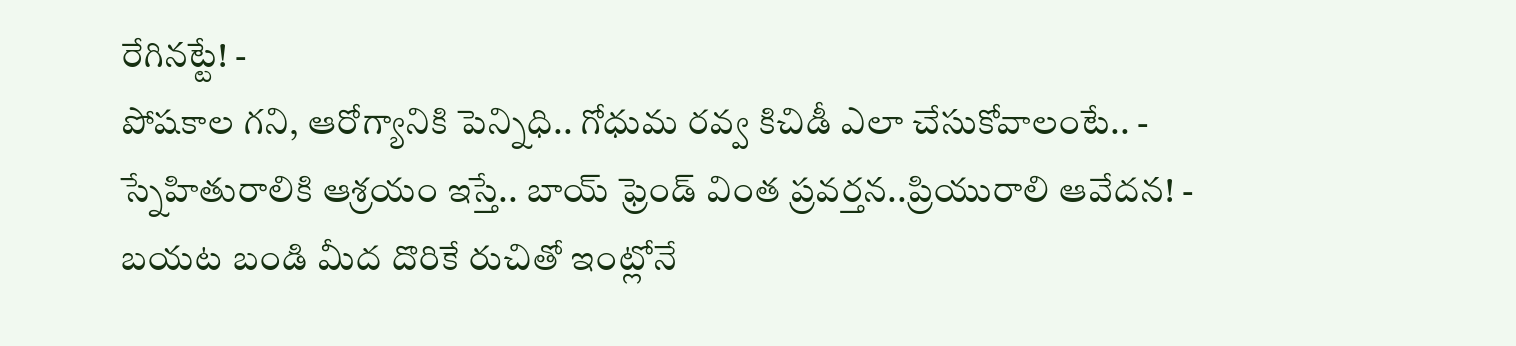రేగినట్టే! -
పోషకాల గని, ఆరోగ్యానికి పెన్నిధి.. గోధుమ రవ్వ కిచిడీ ఎలా చేసుకోవాలంటే.. -
స్నేహితురాలికి ఆశ్రయం ఇస్తే.. బాయ్ ఫ్రెండ్ వింత ప్రవర్తన..ప్రియురాలి ఆవేదన! -
బయట బండి మీద దొరికే రుచితో ఇంట్లోనే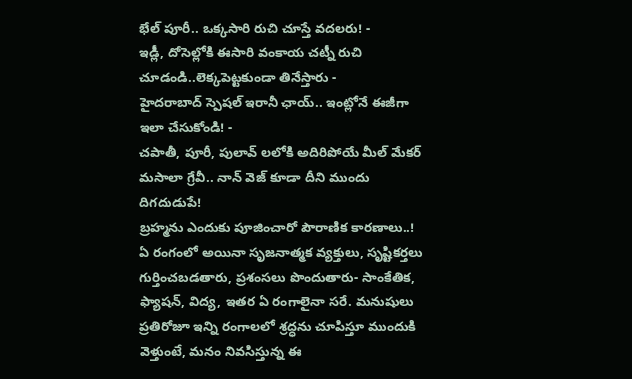భేల్ పూరీ.. ఒక్కసారి రుచి చూస్తే వదలరు! -
ఇడ్లీ, దోసెల్లోకి ఈసారి వంకాయ చట్నీ రుచి చూడండి..లెక్కపెట్టకుండా తినేస్తారు -
హైదరాబాద్ స్పెషల్ ఇరానీ ఛాయ్.. ఇంట్లోనే ఈజీగా ఇలా చేసుకోండి! -
చపాతీ, పూరీ, పులావ్ లలోకి అదిరిపోయే మీల్ మేకర్ మసాలా గ్రేవీ.. నాన్ వెజ్ కూడా దీని ముందు దిగదుడుపే!
బ్రహ్మను ఎందుకు పూజించారో పౌరాణిక కారణాలు..!
ఏ రంగంలో అయినా సృజనాత్మక వ్యక్తులు, సృష్టికర్తలు గుర్తించబడతారు, ప్రశంసలు పొందుతారు- సాంకేతిక, ఫ్యాషన్, విద్య, ఇతర ఏ రంగాలైనా సరే. మనుషులు ప్రతిరోజూ ఇన్ని రంగాలలో శ్రద్ధను చూపిస్తూ ముందుకి వెళ్తుంటే, మనం నివసిస్తున్న ఈ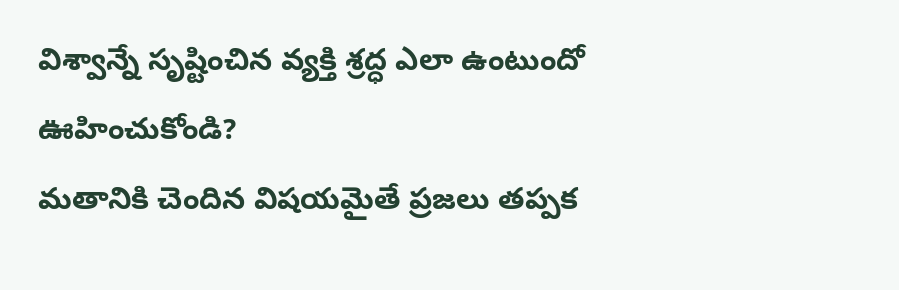విశ్వాన్నే సృష్టించిన వ్యక్తి శ్రద్ధ ఎలా ఉంటుందో ఊహించుకోండి?
మతానికి చెందిన విషయమైతే ప్రజలు తప్పక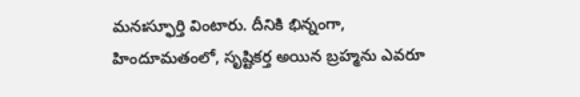మనఃస్ఫూర్తి వింటారు. దీనికి భిన్నంగా, హిందూమతంలో, సృష్టికర్త అయిన బ్రహ్మను ఎవరూ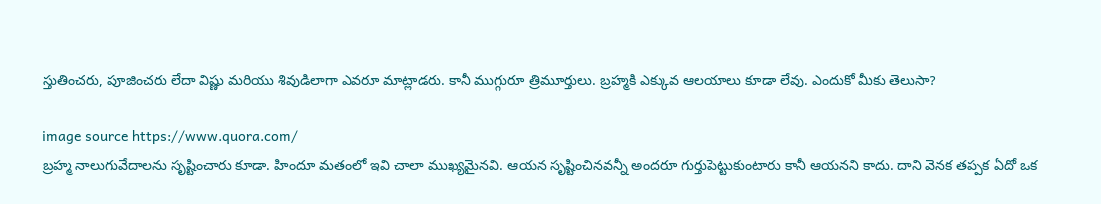స్తుతించరు, పూజించరు లేదా విష్ణు మరియు శివుడిలాగా ఎవరూ మాట్లాడరు. కానీ ముగ్గురూ త్రిమూర్తులు. బ్రహ్మకి ఎక్కువ ఆలయాలు కూడా లేవు. ఎందుకో మీకు తెలుసా?

image source https://www.quora.com/
బ్రహ్మ నాలుగువేదాలను సృష్టించారు కూడా. హిందూ మతంలో ఇవి చాలా ముఖ్యమైనవి. ఆయన సృష్టించినవన్నీ అందరూ గుర్తుపెట్టుకుంటారు కానీ ఆయనని కాదు. దాని వెనక తప్పక ఏదో ఒక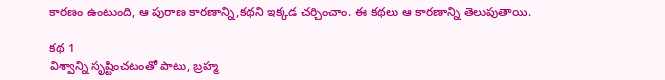కారణం ఉంటుంది, ఆ పురాణ కారణాన్ని,కథని ఇక్కడ చర్చించాం. ఈ కథలు ఆ కారణాన్ని తెలుపుతాయి.

కథ 1
విశ్వాన్ని సృష్టించటంతో పాటు, బ్రహ్మ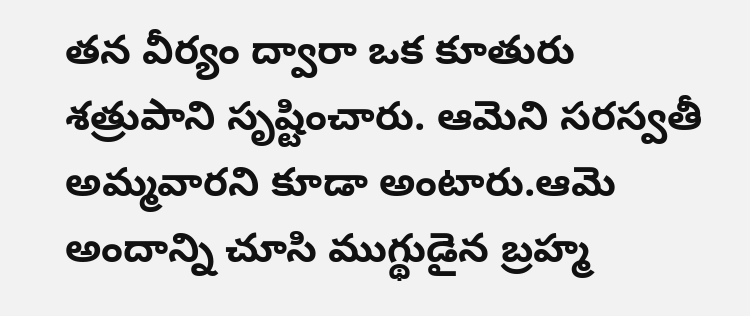తన వీర్యం ద్వారా ఒక కూతురు శత్రుపాని సృష్టించారు. ఆమెని సరస్వతీ అమ్మవారని కూడా అంటారు.ఆమె అందాన్ని చూసి ముగ్థుడైన బ్రహ్మ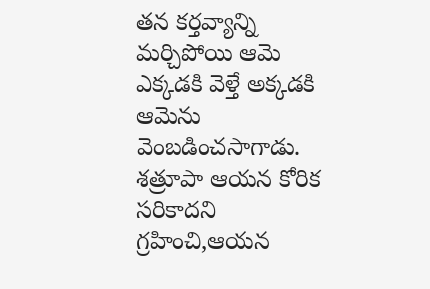తన కర్తవ్యాన్ని మర్చిపోయి ఆమె ఎక్కడకి వెళ్తే అక్కడకి ఆమెను వెంబడించసాగాడు.
శత్రూపా ఆయన కోరిక సరికాదని గ్రహించి,ఆయన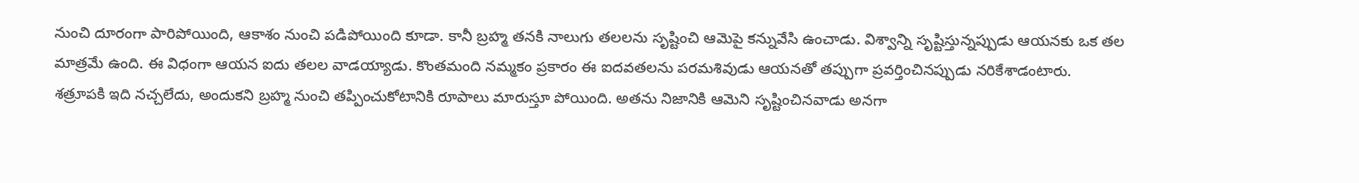నుంచి దూరంగా పారిపోయింది, ఆకాశం నుంచి పడిపోయింది కూడా. కానీ బ్రహ్మ తనకి నాలుగు తలలను సృష్టించి ఆమెపై కన్నువేసి ఉంచాడు. విశ్వాన్ని సృష్టిస్తున్నప్పుడు ఆయనకు ఒక తల మాత్రమే ఉంది. ఈ విధంగా ఆయన ఐదు తలల వాడయ్యాడు. కొంతమంది నమ్మకం ప్రకారం ఈ ఐదవతలను పరమశివుడు ఆయనతో తప్పుగా ప్రవర్తించినప్పుడు నరికేశాడంటారు.
శత్రూపకి ఇది నచ్చలేదు, అందుకని బ్రహ్మ నుంచి తప్పించుకోటానికి రూపాలు మారుస్తూ పోయింది. అతను నిజానికి ఆమెని సృష్టించినవాడు అనగా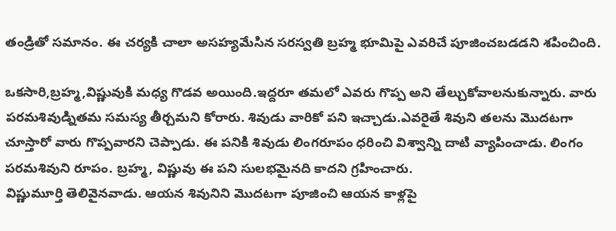తండ్రితో సమానం. ఈ చర్యకి చాలా అసహ్యమేసిన సరస్వతి బ్రహ్మ భూమిపై ఎవరిచే పూజించబడడని శపించింది.

ఒకసారి,బ్రహ్మ,విష్ణువుకి మధ్య గొడవ అయింది.ఇద్దరూ తమలో ఎవరు గొప్ప అని తేల్చుకోవాలనుకున్నారు. వారు పరమశివుడ్నితమ సమస్య తీర్చమని కోరారు. శివుడు వారికో పని ఇచ్చాడు.ఎవరైతే శివుని తలను మొదటగా చూస్తారో వారు గొప్పవారని చెప్పాడు. ఈ పనికి శివుడు లింగరూపం ధరించి విశ్వాన్ని దాటి వ్యాపించాడు. లింగం పరమశివుని రూపం. బ్రహ్మ, విష్ణువు ఈ పని సులభమైనది కాదని గ్రహించారు.
విష్ణుమూర్తి తెలివైనవాడు. ఆయన శివునిని మొదటగా పూజించి ఆయన కాళ్లపై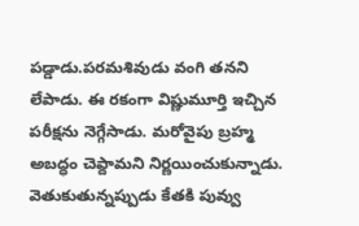పడ్డాడు.పరమశివుడు వంగి తనని లేపాడు. ఈ రకంగా విష్ణుమూర్తి ఇచ్చిన పరీక్షను నెగ్గేసాడు. మరోవైపు బ్రహ్మ అబద్ధం చెప్దామని నిర్ణయించుకున్నాడు. వెతుకుతున్నప్పుడు కేతకి పువ్వు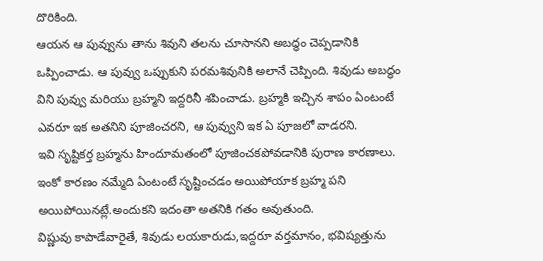దొరికింది.
ఆయన ఆ పువ్వును తాను శివుని తలను చూసానని అబద్ధం చెప్పడానికి ఒప్పించాడు. ఆ పువ్వు ఒప్పుకుని పరమశివునికి అలానే చెప్పింది. శివుడు అబద్ధం విని పువ్వు మరియు బ్రహ్మని ఇద్దరినీ శపించాడు. బ్రహ్మకి ఇచ్చిన శాపం ఏంటంటే ఎవరూ ఇక అతనిని పూజించరని, ఆ పువ్వుని ఇక ఏ పూజలో వాడరని.
ఇవి సృష్టికర్త బ్రహ్మను హిందూమతంలో పూజించకపోవడానికి పురాణ కారణాలు. ఇంకో కారణం నమ్మేది ఏంటంటే సృష్టించడం అయిపోయాక బ్రహ్మ పని అయిపోయినట్లే.అందుకని ఇదంతా అతనికి గతం అవుతుంది.
విష్ణువు కాపాడేవారైతే, శివుడు లయకారుడు,ఇద్దరూ వర్తమానం, భవిష్యత్తును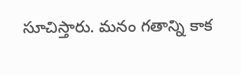సూచిస్తారు. మనం గతాన్ని కాక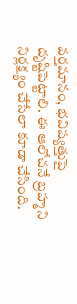వర్తమానం, భవిష్యత్తుపై దృష్టిపెట్టాలి. ఈ ఆలోచనే బ్రహ్మని నిర్లక్ష్యం చేసేలా కూడా చేసింది.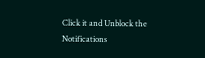Click it and Unblock the Notifications